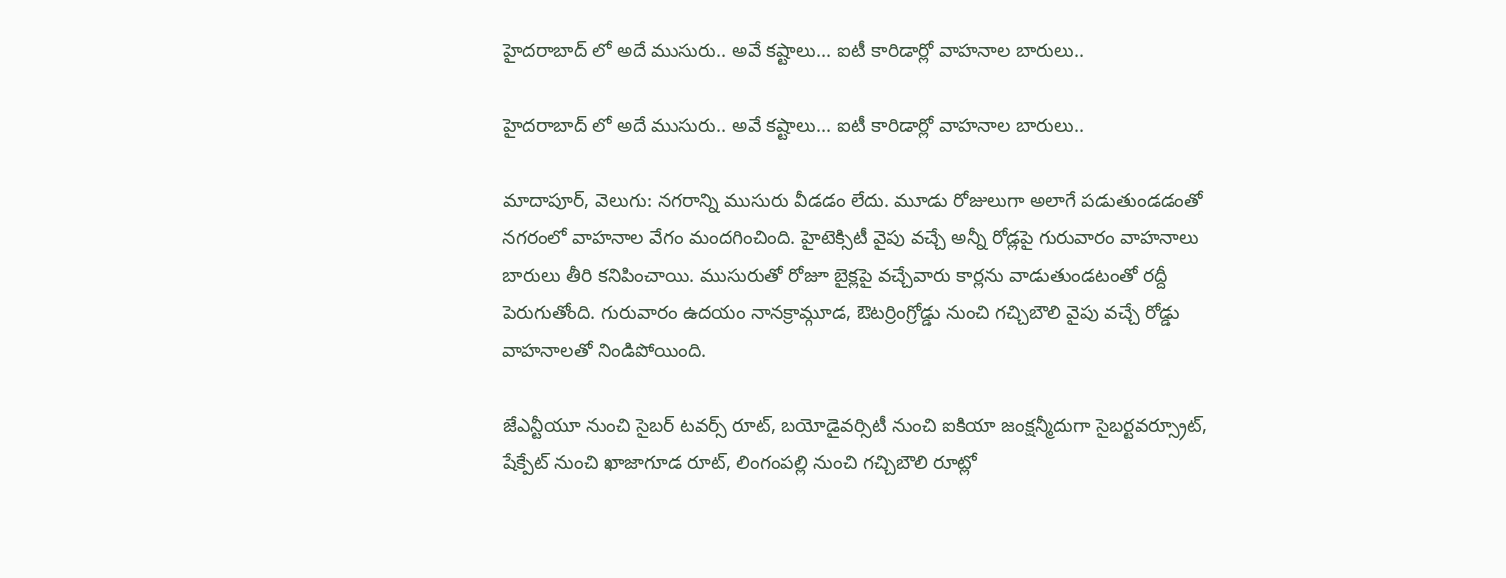హైదరాబాద్ లో అదే ముసురు.. అవే కష్టాలు... ఐటీ కారిడార్లో వాహనాల బారులు..

హైదరాబాద్ లో అదే ముసురు.. అవే కష్టాలు... ఐటీ కారిడార్లో వాహనాల బారులు..

మాదాపూర్, వెలుగు: నగరాన్ని ముసురు వీడడం లేదు. మూడు రోజులుగా అలాగే పడుతుండడంతో నగరంలో వాహనాల వేగం మందగించింది. హైటెక్సిటీ వైపు వచ్చే అన్నీ రోడ్లపై గురువారం వాహనాలు బారులు తీరి కనిపించాయి. ముసురుతో రోజూ బైక్లపై వచ్చేవారు కార్లను వాడుతుండటంతో రద్దీ పెరుగుతోంది. గురువారం ఉదయం నానక్రామ్గూడ, ఔటర్రింగ్రోడ్డు నుంచి గచ్చిబౌలి వైపు వచ్చే రోడ్డు వాహనాలతో నిండిపోయింది.

జేఎన్టీయూ నుంచి సైబర్ టవర్స్ రూట్, బయోడైవర్సిటీ నుంచి ఐకియా జంక్షన్మీదుగా సైబర్టవర్స్రూట్, షేక్పేట్ నుంచి ఖాజాగూడ రూట్, లింగంపల్లి నుంచి గచ్చిబౌలి రూట్లో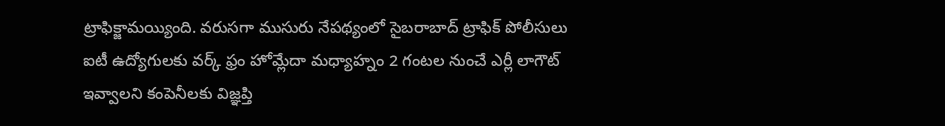ట్రాఫిక్జామయ్యింది. వరుసగా ముసురు నేపథ్యంలో సైబరాబాద్ ట్రాఫిక్ పోలీసులు ఐటీ ఉద్యోగులకు వర్క్ ఫ్రం హోమ్లేదా మధ్యాహ్నం 2 గంటల నుంచే ఎర్లీ లాగౌట్ ఇవ్వాలని కంపెనీలకు విజ్ఞప్తి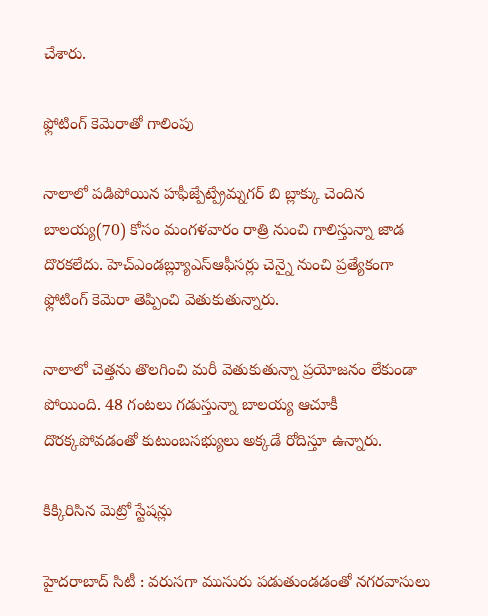చేశారు.

ఫ్లోటింగ్ కెమెరాతో గాలింపు

నాలాలో పడిపోయిన హఫీజ్పేట్ప్రేమ్నగర్ బి బ్లాక్కు చెందిన బాలయ్య(70) కోసం మంగళవారం రాత్రి నుంచి గాలిస్తున్నా జాడ దొరకలేదు. హెచ్ఎండబ్ల్యూఎస్ఆఫీసర్లు చెన్నై నుంచి ప్రత్యేకంగా ఫ్లోటింగ్ కెమెరా తెప్పించి వెతుకుతున్నారు.

నాలాలో చెత్తను తొలగించి మరీ వెతుకుతున్నా ప్రయోజనం లేకుండా పోయింది. 48 గంటలు గడుస్తున్నా బాలయ్య ఆచూకీ దొరక్కపోవడంతో కుటుంబసభ్యులు అక్కడే రోదిస్తూ ఉన్నారు.

కిక్కిరిసిన మెట్రో స్టేషన్లు

హైదరాబాద్ సిటీ : వరుసగా ముసురు పడుతుండడంతో నగరవాసులు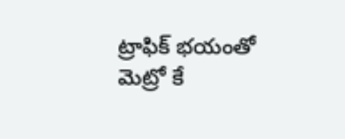ట్రాఫిక్ భయంతో మెట్రో కే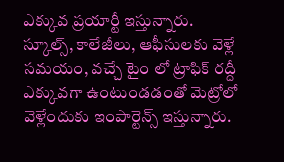ఎక్కువ ప్రయార్టీ ఇస్తున్నారు. స్కూల్స్, కాలేజీలు, ఆఫీసులకు వెళ్లే సమయం, వచ్చే టైం లో ట్రాఫిక్ రద్దీ ఎక్కువగా ఉంటుండడంతో మెట్రోలో వెళ్లేందుకు ఇంపార్టెన్స్ ఇస్తున్నారు.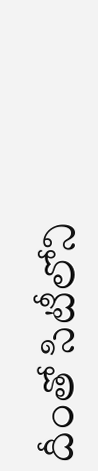దీంతో సిటీలోని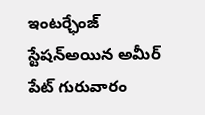ఇంటర్ఛేంజ్ స్టేషన్అయిన అమీర్ పేట్ గురువారం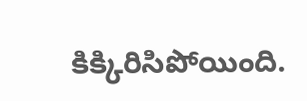కిక్కిరిసిపోయింది.